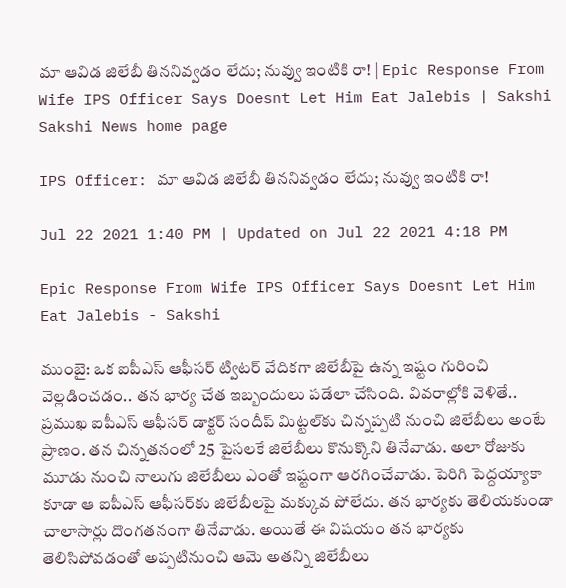మా ఆవిడ జిలేబీ తిననివ్వడం లేదు; నువ్వు ఇంటికి రా! | Epic Response From Wife IPS Officer Says Doesnt Let Him Eat Jalebis | Sakshi
Sakshi News home page

IPS Officer: మా ఆవిడ జిలేబీ తిననివ్వడం లేదు; నువ్వు ఇంటికి రా!

Jul 22 2021 1:40 PM | Updated on Jul 22 2021 4:18 PM

Epic Response From Wife IPS Officer Says Doesnt Let Him Eat Jalebis - Sakshi

ముంబై: ఒక ఐపీఎస్‌ ఆఫీసర్‌ ట్విటర్‌ వేదికగా జిలేబీపై ఉన్న ఇష్టం గురించి వెల్లడించడం.. తన భార్య చేత ఇబ్బందులు పడేలా చేసింది. వివరాల్లోకి వెళితే.. ప్రముఖ ఐపీఎస్‌ ఆఫీసర్‌ డాక్టర్‌ సందీప్‌ మిట్టల్‌కు చిన్నప్పటి నుంచి జిలేబీలు అంటే ప్రాణం. తన చిన్నతనంలో 25 పైసలకే జిలేబీలు కొనుక్కొని తినేవాడు. అలా రోజుకు మూడు నుంచి నాలుగు జిలేబీలు ఎంతో ఇష్టంగా ఆరగించేవాడు. పెరిగి పెద్దయ్యాకా కూడా ఆ ఐపీఎస్‌ ఆఫీసర్‌కు జిలేబీలపై మక్కువ పోలేదు. తన భార్యకు తెలియకుండా చాలాసార్లు దొంగతనంగా తినేవాడు. అయితే ఈ విషయం తన భార్యకు తెలిసిపోవడంతో అప్పటినుంచి ఆమె అతన్ని జిలేబీలు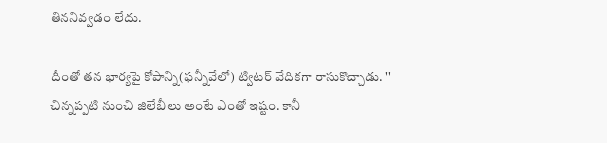తిననివ్వడం లేదు.

దీంతో తన భార్యపై కోపాన్ని(ఫన్నీవేలో) ట్విటర్‌ వేదికగా రాసుకొచ్చాడు. '' చిన్నప్పటి నుంచి జిలేబీలు అంటే ఎంతో ఇష్టం. కానీ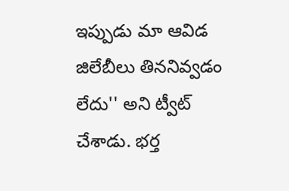ఇప్పుడు మా ఆవిడ జిలేబీలు తిననివ్వడం లేదు'' అని ట్వీట్‌ చేశాడు. భర్త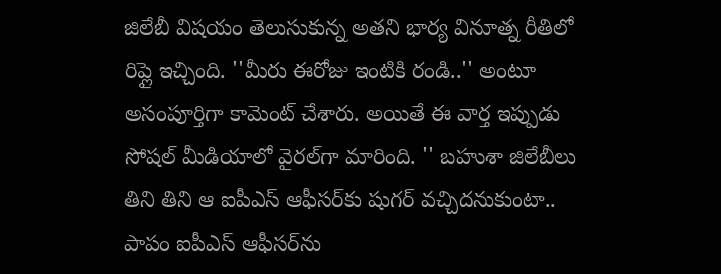జిలేబీ విషయం తెలుసుకున్న అతని భార్య వినూత్న రీతిలో రిప్లై ఇచ్చింది. ''మీరు ఈరోజు ఇంటికి రండి..'' అంటూ అసంపూర్తిగా కామెంట్‌ చేశారు. అయితే ఈ వార్త ఇప్పుడు సోషల్‌ మీడియాలో వైరల్‌గా మారింది. '' బహుశా జిలేబీలు తిని తిని ఆ ఐపీఎస్‌ ఆఫీసర్‌కు షుగర్‌ వచ్చిదనుకుంటా.. పాపం ఐపీఎస్‌ ఆఫీసర్‌ను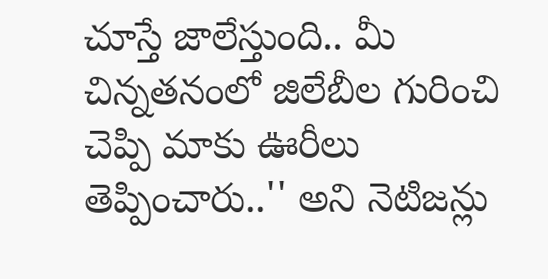చూస్తే జాలేస్తుంది.. మీ చిన్నతనంలో జిలేబీల గురించి చెప్పి మాకు ఊరీలు తెప్పించారు..'' అని నెటిజన్లు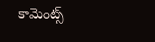కామెంట్స్‌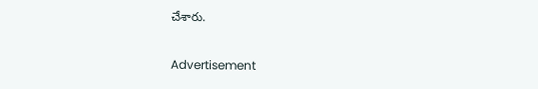చేశారు.

Advertisement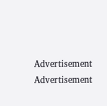Advertisement
Advertisement